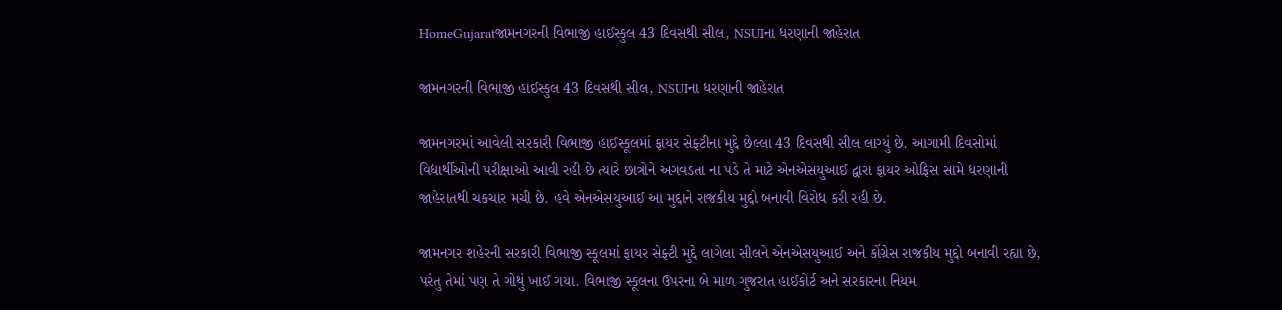HomeGujaratજામનગરની વિભાજી હાઈસ્કુલ 43 દિવસથી સીલ, NSUIના ધરણાની જાહેરાત

જામનગરની વિભાજી હાઈસ્કુલ 43 દિવસથી સીલ, NSUIના ધરણાની જાહેરાત

જામનગરમાં આવેલી સરકારી વિભાજી હાઈસ્કૂલમાં ફાયર સેફ્ટીના મુદ્દે છેલ્લા 43 દિવસથી સીલ લાગ્યું છે. આગામી દિવસોમાં વિદ્યાર્થીઓની પરીક્ષાઓ આવી રહી છે ત્યારે છાત્રોને અગવડતા ના પડે તે માટે એનએસયુઆઈ દ્વારા ફાયર ઓફિસ સામે ધરણાની જાહેરાતથી ચકચાર મચી છે. હવે એનએસયુઆઈ આ મુદ્દાને રાજકીય મુદ્દો બનાવી વિરોધ કરી રહી છે.

જામનગર શહેરની સરકારી વિભાજી સ્કૂલમાં ફાયર સેફ્ટી મુદ્દે લાગેલા સીલને એનએસયુઆઈ અને કોંગ્રેસ રાજકીય મુદ્દો બનાવી રહ્યા છે, પરંતુ તેમાં પણ તે ગોથું ખાઈ ગયા. વિભાજી સ્કૂલના ઉપરના બે માળ ગુજરાત હાઈકોર્ટ અને સરકારના નિયમ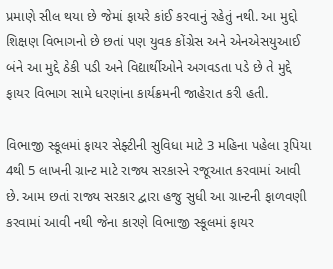પ્રમાણે સીલ થયા છે જેમાં ફાયરે કાંઈ કરવાનું રહેતું નથી. આ મુદ્દો શિક્ષણ વિભાગનો છે છતાં પણ યુવક કોંગ્રેસ અને એનએસયુઆઈ બંને આ મુદ્દે ઠેકી પડી અને વિદ્યાર્થીઓને અગવડતા પડે છે તે મુદ્દે ફાયર વિભાગ સામે ધરણાંના કાર્યક્રમની જાહેરાત કરી હતી.

વિભાજી સ્કૂલમાં ફાયર સેફ્ટીની સુવિધા માટે 3 મહિના પહેલા રૂપિયા 4થી 5 લાખની ગ્રાન્ટ માટે રાજ્ય સરકારને રજૂઆત કરવામાં આવી છે. આમ છતાં રાજ્ય સરકાર દ્વારા હજુ સુધી આ ગ્રાન્ટની ફાળવણી કરવામાં આવી નથી જેના કારણે વિભાજી સ્કૂલમાં ફાયર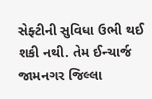સેફ્ટીની સુવિધા ઉભી થઈ શકી નથી. તેમ ઈન્ચાર્જ જામનગર જિલ્લા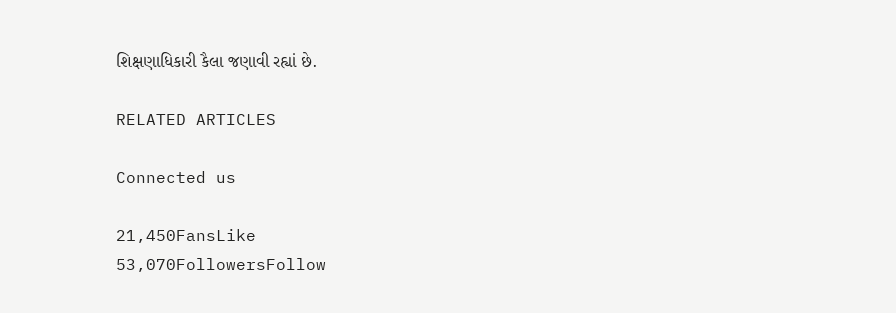શિક્ષણાધિકારી કૈલા જણાવી રહ્યાં છે.

RELATED ARTICLES

Connected us

21,450FansLike
53,070FollowersFollow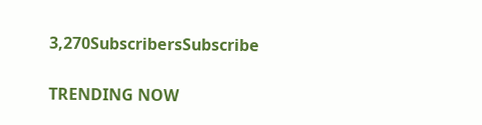3,270SubscribersSubscribe

TRENDING NOW